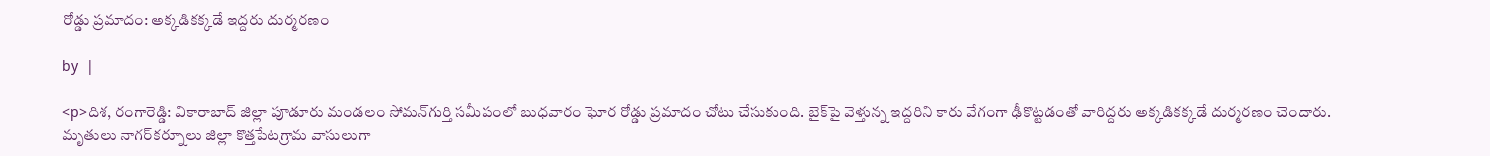రోడ్డు ప్రమాదం: అక్కడికక్కడే ఇద్దరు దుర్మరణం

by  |

<p>దిశ, రంగారెడ్డి: వికారాబాద్ జిల్లా పూడూరు మండలం సోమన్‌గుర్తి సమీపంలో బుధవారం ఘోర రోడ్డు ప్రమాదం చోటు చేసుకుంది. బైక్‌పై వెళ్తున్న ఇద్దరిని కారు వేగంగా ఢీకొట్టడంతో వారిద్దరు అక్కడికక్కడే దుర్మరణం చెందారు. మృతులు నాగర్‌కర్నూలు జిల్లా కొత్తపేటగ్రామ వాసులుగా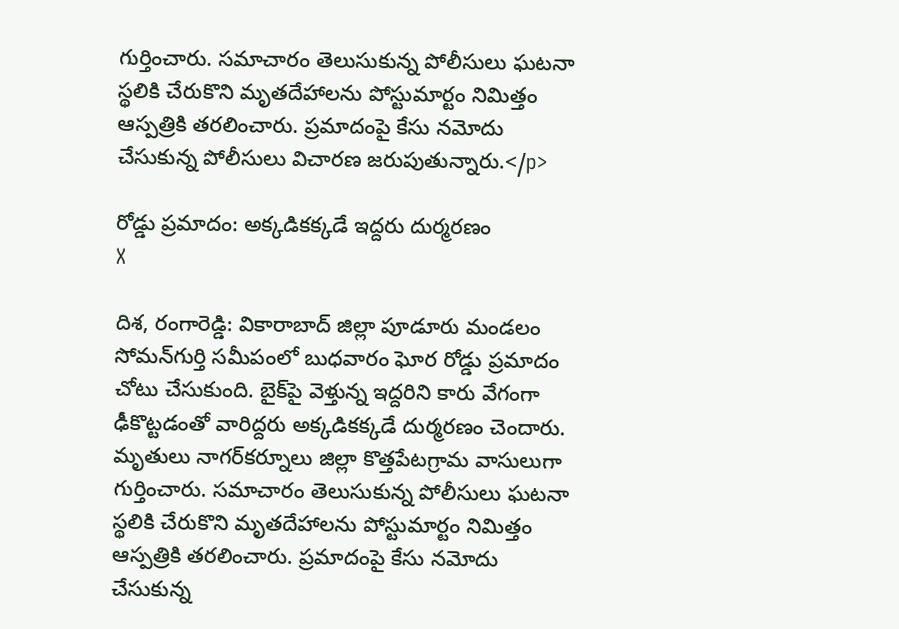గుర్తించారు. సమాచారం తెలుసుకున్న పోలీసులు ఘటనా స్థలికి చేరుకొని మృతదేహాలను పోస్టుమార్టం నిమిత్తం ఆస్పత్రికి తరలించారు. ప్రమాదంపై కేసు నమోదు చేసుకున్న పోలీసులు విచారణ జరుపుతున్నారు.</p>

రోడ్డు ప్రమాదం: అక్కడికక్కడే ఇద్దరు దుర్మరణం
X

దిశ, రంగారెడ్డి: వికారాబాద్ జిల్లా పూడూరు మండలం సోమన్‌గుర్తి సమీపంలో బుధవారం ఘోర రోడ్డు ప్రమాదం చోటు చేసుకుంది. బైక్‌పై వెళ్తున్న ఇద్దరిని కారు వేగంగా ఢీకొట్టడంతో వారిద్దరు అక్కడికక్కడే దుర్మరణం చెందారు. మృతులు నాగర్‌కర్నూలు జిల్లా కొత్తపేటగ్రామ వాసులుగా గుర్తించారు. సమాచారం తెలుసుకున్న పోలీసులు ఘటనా స్థలికి చేరుకొని మృతదేహాలను పోస్టుమార్టం నిమిత్తం ఆస్పత్రికి తరలించారు. ప్రమాదంపై కేసు నమోదు చేసుకున్న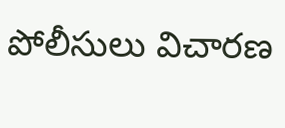పోలీసులు విచారణ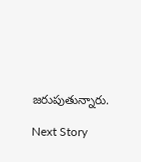జరుపుతున్నారు.

Next Story